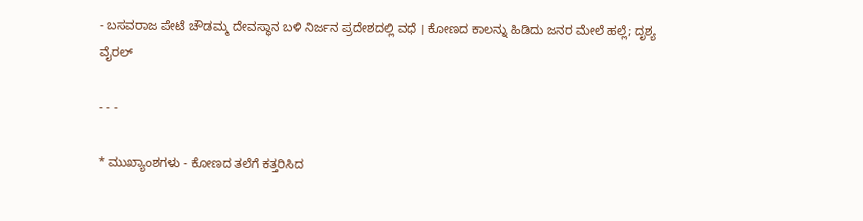- ಬಸವರಾಜ ಪೇಟೆ ಚೌಡಮ್ಮ ದೇವಸ್ಥಾನ ಬಳಿ ನಿರ್ಜನ ಪ್ರದೇಶದಲ್ಲಿ ವಧೆ । ಕೋಣದ ಕಾಲನ್ನು ಹಿಡಿದು ಜನರ ಮೇಲೆ ಹಲ್ಲೆ; ದೃಶ್ಯ ವೈರಲ್‌

- - -

* ಮುಖ್ಯಾಂಶಗಳು - ಕೋಣದ ತಲೆಗೆ ಕತ್ತರಿಸಿದ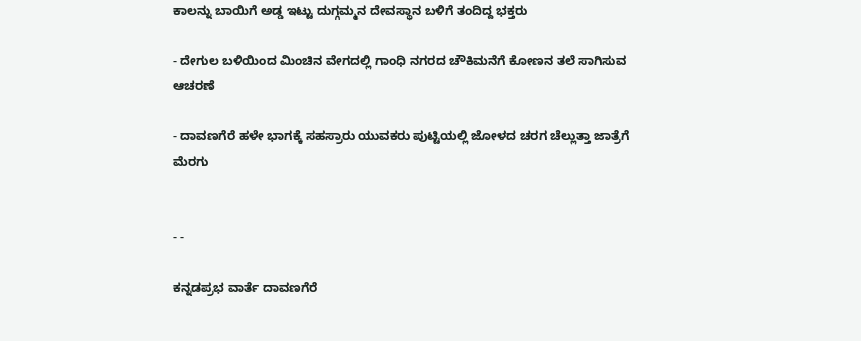ಕಾಲನ್ನು ಬಾಯಿಗೆ ಅಡ್ಡ ಇಟ್ಟು ದುಗ್ಗಮ್ಮನ ದೇವಸ್ಥಾನ ಬಳಿಗೆ ತಂದಿದ್ದ ಭಕ್ತರು

- ದೇಗುಲ ಬಳಿಯಿಂದ ಮಿಂಚಿನ ವೇಗದಲ್ಲಿ ಗಾಂಧಿ ನಗರದ ಚೌಕಿಮನೆಗೆ ಕೋಣನ ತಲೆ ಸಾಗಿಸುವ ಆಚರಣೆ

- ದಾವಣಗೆರೆ ಹಳೇ ಭಾಗಕ್ಕೆ ಸಹಸ್ರಾರು ಯುವಕರು ಪುಟ್ಟಿಯಲ್ಲಿ ಜೋಳದ ಚರಗ ಚೆಲ್ಲುತ್ತಾ ಜಾತ್ರೆಗೆ ಮೆರಗು


- -

ಕನ್ನಡಪ್ರಭ ವಾರ್ತೆ ದಾವಣಗೆರೆ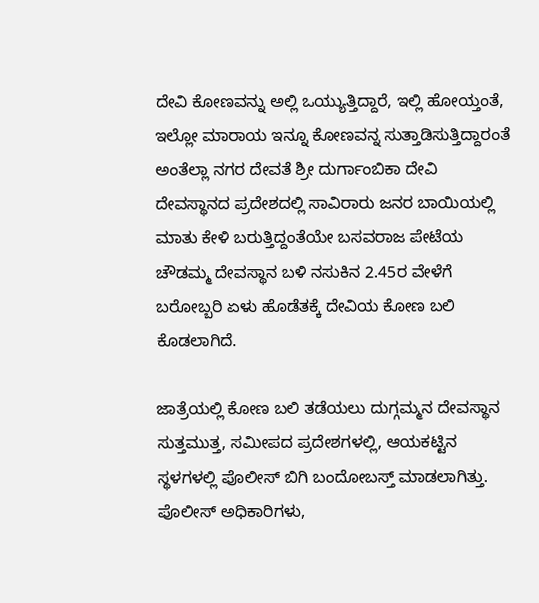ದೇವಿ ಕೋಣವನ್ನು ಅಲ್ಲಿ ಒಯ್ಯುತ್ತಿದ್ದಾರೆ, ಇಲ್ಲಿ ಹೋಯ್ತಂತೆ, ಇಲ್ಲೋ ಮಾರಾಯ ಇನ್ನೂ ಕೋಣವನ್ನ ಸುತ್ತಾಡಿಸುತ್ತಿದ್ದಾರಂತೆ ಅಂತೆಲ್ಲಾ ನಗರ ದೇವತೆ ಶ್ರೀ ದುರ್ಗಾಂಬಿಕಾ ದೇವಿ ದೇವಸ್ಥಾನದ ಪ್ರದೇಶದಲ್ಲಿ ಸಾವಿರಾರು ಜನರ ಬಾಯಿಯಲ್ಲಿ ಮಾತು ಕೇಳಿ ಬರುತ್ತಿದ್ದಂತೆಯೇ ಬಸವರಾಜ ಪೇಟೆಯ ಚೌಡಮ್ಮ ದೇವಸ್ಥಾನ ಬಳಿ ನಸುಕಿನ 2.45ರ ವೇಳೆಗೆ ಬರೋಬ್ಬರಿ ಏಳು ಹೊಡೆತಕ್ಕೆ ದೇವಿಯ ಕೋಣ ಬಲಿ ಕೊಡಲಾಗಿದೆ.

ಜಾತ್ರೆಯಲ್ಲಿ ಕೋಣ ಬಲಿ ತಡೆಯಲು ದುಗ್ಗಮ್ಮನ ದೇವಸ್ಥಾನ ಸುತ್ತಮುತ್ತ, ಸಮೀಪದ ಪ್ರದೇಶಗಳಲ್ಲಿ, ಆಯಕಟ್ಟಿನ ಸ್ಥಳಗಳಲ್ಲಿ ಪೊಲೀಸ್ ಬಿಗಿ ಬಂದೋಬಸ್ತ್ ಮಾಡಲಾಗಿತ್ತು. ಪೊಲೀಸ್ ಅಧಿಕಾರಿಗಳು,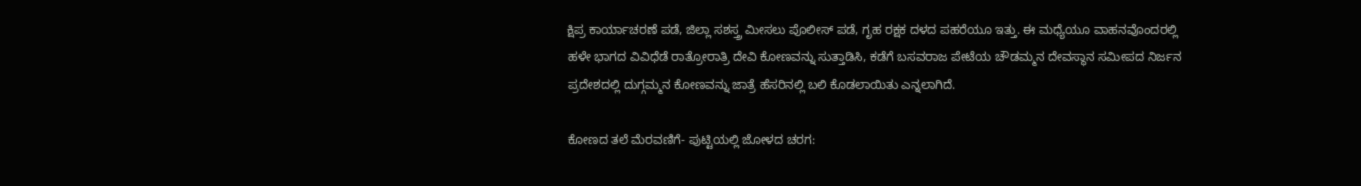ಕ್ಷಿಪ್ರ ಕಾರ್ಯಾಚರಣೆ ಪಡೆ, ಜಿಲ್ಲಾ ಸಶಸ್ತ್ರ ಮೀಸಲು ಪೊಲೀಸ್ ಪಡೆ, ಗೃಹ ರಕ್ಷಕ ದಳದ ಪಹರೆಯೂ ಇತ್ತು. ಈ ಮಧ್ಯೆಯೂ ವಾಹನವೊಂದರಲ್ಲಿ ಹಳೇ ಭಾಗದ ವಿವಿಧೆಡೆ ರಾತ್ರೋರಾತ್ರಿ ದೇವಿ ಕೋಣವನ್ನು ಸುತ್ತಾಡಿಸಿ, ಕಡೆಗೆ ಬಸವರಾಜ ಪೇಟೆಯ ಚೌಡಮ್ಮನ ದೇವಸ್ಥಾನ ಸಮೀಪದ ನಿರ್ಜನ ಪ್ರದೇಶದಲ್ಲಿ ದುಗ್ಗಮ್ಮನ ಕೋಣವನ್ನು ಜಾತ್ರೆ ಹೆಸರಿನಲ್ಲಿ ಬಲಿ ಕೊಡಲಾಯಿತು ಎನ್ನಲಾಗಿದೆ.

ಕೋಣದ ತಲೆ ಮೆರವಣಿಗೆ- ಪುಟ್ಟಿಯಲ್ಲಿ ಜೋಳದ ಚರಗ: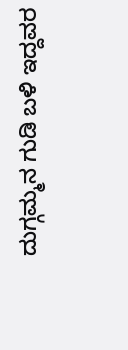ದುಗ್ಗಮ್ಮನ ಗುಡಿ ಬಳಿ ಇದ್ದವರ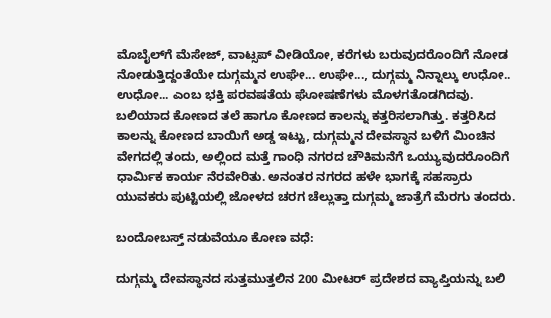ಮೊಬೈಲ್‌ಗೆ ಮೆಸೇಜ್‌, ವಾಟ್ಸಪ್ ವೀಡಿಯೋ, ಕರೆಗಳು ಬರುವುದರೊಂದಿಗೆ ನೋಡ ನೋಡುತ್ತಿದ್ದಂತೆಯೇ ದುಗ್ಗಮ್ಮನ ಉಘೇ... ಉಘೇ..., ದುಗ್ಗಮ್ಮ ನಿನ್ನಾಲ್ಕು ಉಧೋ.. ಉಧೋ... ಎಂಬ ಭಕ್ತಿ ಪರವಷತೆಯ ಘೋಷಣೆಗಳು ಮೊಳಗತೊಡಗಿದವು. ಬಲಿಯಾದ ಕೋಣದ ತಲೆ ಹಾಗೂ ಕೋಣದ ಕಾಲನ್ನು ಕತ್ತರಿಸಲಾಗಿತ್ತು. ಕತ್ತರಿಸಿದ ಕಾಲನ್ನು ಕೋಣದ ಬಾಯಿಗೆ ಅಡ್ಡ ಇಟ್ಟು, ದುಗ್ಗಮ್ಮನ ದೇವಸ್ಥಾನ ಬಳಿಗೆ ಮಿಂಚಿನ ವೇಗದಲ್ಲಿ ತಂದು, ಅಲ್ಲಿಂದ ಮತ್ತೆ ಗಾಂಧಿ ನಗರದ ಚೌಕಿಮನೆಗೆ ಒಯ್ಯುವುದರೊಂದಿಗೆ ಧಾರ್ಮಿಕ ಕಾರ್ಯ ನೆರವೇರಿತು. ಅನಂತರ ನಗರದ ಹಳೇ ಭಾಗಕ್ಕೆ ಸಹಸ್ರಾರು ಯುವಕರು ಪುಟ್ಟಿಯಲ್ಲಿ ಜೋಳದ ಚರಗ ಚೆಲ್ಲುತ್ತಾ ದುಗ್ಗಮ್ಮ ಜಾತ್ರೆಗೆ ಮೆರಗು ತಂದರು.

ಬಂದೋಬಸ್ತ್‌ ನಡುವೆಯೂ ಕೋಣ ವಧೆ:

ದುಗ್ಗಮ್ಮ ದೇವಸ್ಥಾನದ ಸುತ್ತಮುತ್ತಲಿನ 200 ಮೀಟರ್ ಪ್ರದೇಶದ ವ್ಯಾಪ್ತಿಯನ್ನು ಬಲಿ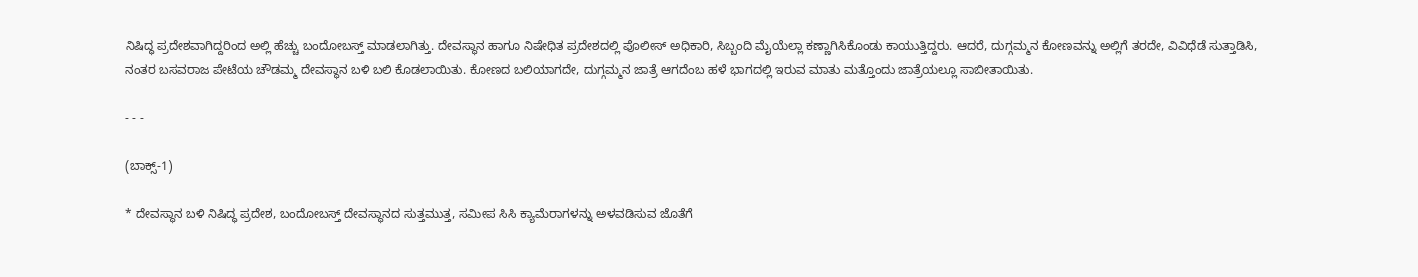ನಿಷಿದ್ಧ ಪ್ರದೇಶವಾಗಿದ್ದರಿಂದ ಅಲ್ಲಿ ಹೆಚ್ಚು ಬಂದೋಬಸ್ತ್ ಮಾಡಲಾಗಿತ್ತು. ದೇವಸ್ಥಾನ ಹಾಗೂ ನಿಷೇಧಿತ ಪ್ರದೇಶದಲ್ಲಿ ಪೊಲೀಸ್ ಅಧಿಕಾರಿ, ಸಿಬ್ಬಂದಿ ಮೈಯೆಲ್ಲಾ ಕಣ್ಣಾಗಿಸಿಕೊಂಡು ಕಾಯುತ್ತಿದ್ದರು. ಆದರೆ, ದುಗ್ಗಮ್ಮನ ಕೋಣವನ್ನು ಅಲ್ಲಿಗೆ ತರದೇ, ವಿವಿಧೆಡೆ ಸುತ್ತಾಡಿಸಿ, ನಂತರ ಬಸವರಾಜ ಪೇಟೆಯ ಚೌಡಮ್ಮ ದೇವಸ್ಥಾನ ಬಳಿ ಬಲಿ ಕೊಡಲಾಯಿತು. ಕೋಣದ ಬಲಿಯಾಗದೇ, ದುಗ್ಗಮ್ಮನ ಜಾತ್ರೆ ಆಗದೆಂಬ ಹಳೆ ಭಾಗದಲ್ಲಿ ಇರುವ ಮಾತು ಮತ್ತೊಂದು ಜಾತ್ರೆಯಲ್ಲೂ ಸಾಬೀತಾಯಿತು.

- - -

(ಬಾಕ್ಸ್-1)

* ದೇವಸ್ಥಾನ ಬಳಿ ನಿಷಿದ್ಧ ಪ್ರದೇಶ, ಬಂದೋಬಸ್ತ್ ದೇವಸ್ಥಾನದ ಸುತ್ತಮುತ್ತ, ಸಮೀಪ ಸಿಸಿ ಕ್ಯಾಮೆರಾಗಳನ್ನು ಅಳವಡಿಸುವ ಜೊತೆಗೆ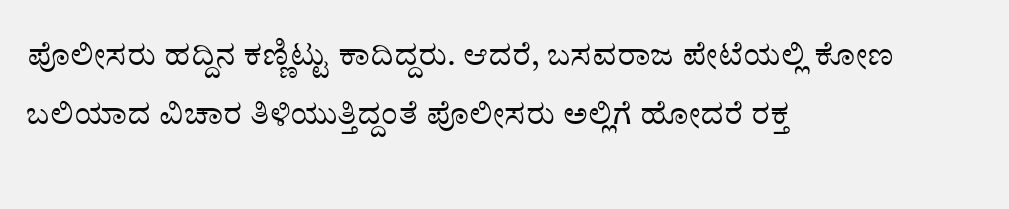ಪೊಲೀಸರು ಹದ್ದಿನ ಕಣ್ಣಿಟ್ಟು ಕಾದಿದ್ದರು. ಆದರೆ, ಬಸವರಾಜ ಪೇಟೆಯಲ್ಲಿ ಕೋಣ ಬಲಿಯಾದ ವಿಚಾರ ತಿಳಿಯುತ್ತಿದ್ದಂತೆ ಪೊಲೀಸರು ಅಲ್ಲಿಗೆ ಹೋದರೆ ರಕ್ತ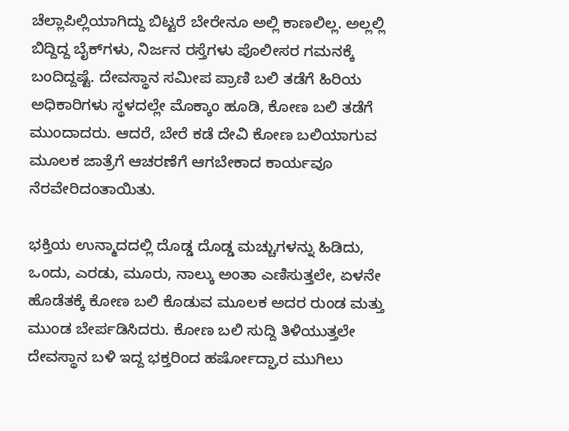ಚೆಲ್ಲಾಪಿಲ್ಲಿಯಾಗಿದ್ದು ಬಿಟ್ಟರೆ ಬೇರೇನೂ ಅಲ್ಲಿ ಕಾಣಲಿಲ್ಲ. ಅಲ್ಲಲ್ಲಿ ಬಿದ್ದಿದ್ದ ಬೈಕ್‌ಗಳು, ನಿರ್ಜನ ರಸ್ತೆಗಳು ಪೊಲೀಸರ ಗಮನಕ್ಕೆ ಬಂದಿದ್ದಷ್ಟೆ. ದೇವಸ್ಥಾನ ಸಮೀಪ ಪ್ರಾಣಿ ಬಲಿ ತಡೆಗೆ ಹಿರಿಯ ಅಧಿಕಾರಿಗಳು ಸ್ಥಳದಲ್ಲೇ ಮೊಕ್ಕಾಂ ಹೂಡಿ, ಕೋಣ ಬಲಿ ತಡೆಗೆ ಮುಂದಾದರು. ಆದರೆ, ಬೇರೆ ಕಡೆ ದೇವಿ ಕೋಣ ಬಲಿಯಾಗುವ ಮೂಲಕ ಜಾತ್ರೆಗೆ ಆಚರಣೆಗೆ ಆಗಬೇಕಾದ ಕಾರ್ಯವೂ ನೆರವೇರಿದಂತಾಯಿತು.

ಭಕ್ತಿಯ ಉನ್ಮಾದದಲ್ಲಿ ದೊಡ್ಡ ದೊಡ್ಡ ಮಚ್ಚುಗಳನ್ನು ಹಿಡಿದು, ಒಂದು, ಎರಡು, ಮೂರು, ನಾಲ್ಕು ಅಂತಾ ಎಣಿಸುತ್ತಲೇ, ಏಳನೇ ಹೊಡೆತಕ್ಕೆ ಕೋಣ ಬಲಿ ಕೊಡುವ ಮೂಲಕ ಅದರ ರುಂಡ ಮತ್ತು ಮುಂಡ ಬೇರ್ಪಡಿಸಿದರು. ಕೋಣ ಬಲಿ ಸುದ್ದಿ ತಿಳಿಯುತ್ತಲೇ ದೇವಸ್ಥಾನ ಬಳಿ ಇದ್ದ ಭಕ್ತರಿಂದ ಹರ್ಷೋದ್ಘಾರ ಮುಗಿಲು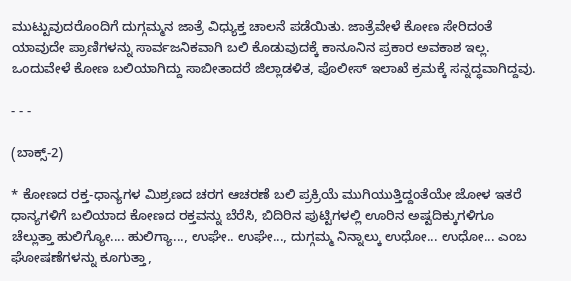ಮುಟ್ಟುವುದರೊಂದಿಗೆ ದುಗ್ಗಮ್ಮನ ಜಾತ್ರೆ ವಿಧ್ಯುಕ್ತ ಚಾಲನೆ ಪಡೆಯಿತು. ಜಾತ್ರೆವೇಳೆ ಕೋಣ ಸೇರಿದಂತೆ ಯಾವುದೇ ಪ್ರಾಣಿಗಳನ್ನು ಸಾರ್ವಜನಿಕವಾಗಿ ಬಲಿ ಕೊಡುವುದಕ್ಕೆ ಕಾನೂನಿನ ಪ್ರಕಾರ ಅವಕಾಶ ಇಲ್ಲ. ಒಂದುವೇಳೆ ಕೋಣ ಬಲಿಯಾಗಿದ್ದು ಸಾಬೀತಾದರೆ ಜಿಲ್ಲಾಡಳಿತ, ಪೊಲೀಸ್ ಇಲಾಖೆ ಕ್ರಮಕ್ಕೆ ಸನ್ನದ್ಧವಾಗಿದ್ದವು.

- - -

(ಬಾಕ್ಸ್‌-2)

* ಕೋಣದ ರಕ್ತ-ಧಾನ್ಯಗಳ ಮಿಶ್ರಣದ ಚರಗ ಆಚರಣೆ ಬಲಿ ಪ್ರಕ್ರಿಯೆ ಮುಗಿಯುತ್ತಿದ್ದಂತೆಯೇ ಜೋಳ ಇತರೆ ಧಾನ್ಯಗಳಿಗೆ ಬಲಿಯಾದ ಕೋಣದ ರಕ್ತವನ್ನು ಬೆರೆಸಿ, ಬಿದಿರಿನ ಪುಟ್ಟಿಗಳಲ್ಲಿ ಊರಿನ ಅಷ್ಟದಿಕ್ಕುಗಳಿಗೂ ಚೆಲ್ಲುತ್ತಾ ಹುಲಿಗ್ಯೋ.... ಹುಲಿಗ್ಯಾ..., ಉಘೇ.. ಉಘೇ..., ದುಗ್ಗಮ್ಮ ನಿನ್ನಾಲ್ಕು ಉಧೋ... ಉಧೋ... ಎಂಬ ಘೋಷಣೆಗಳನ್ನು ಕೂಗುತ್ತಾ,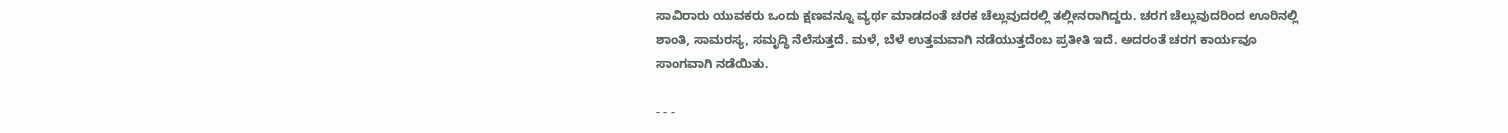ಸಾವಿರಾರು ಯುವಕರು ಒಂದು ಕ್ಷಣವನ್ನೂ ವ್ಯರ್ಥ ಮಾಡದಂತೆ ಚರಕ ಚೆಲ್ಲುವುದರಲ್ಲಿ ತಲ್ಲೀನರಾಗಿದ್ದರು. ಚರಗ ಚೆಲ್ಲುವುದರಿಂದ ಊರಿನಲ್ಲಿ ಶಾಂತಿ, ಸಾಮರಸ್ಯ, ಸಮೃದ್ಧಿ ನೆಲೆಸುತ್ತದೆ. ಮಳೆ, ಬೆಳೆ ಉತ್ತಮವಾಗಿ ನಡೆಯುತ್ತದೆಂಬ ಪ್ರತೀತಿ ಇದೆ. ಅದರಂತೆ ಚರಗ ಕಾರ್ಯವೂ ಸಾಂಗವಾಗಿ ನಡೆಯಿತು.

- - -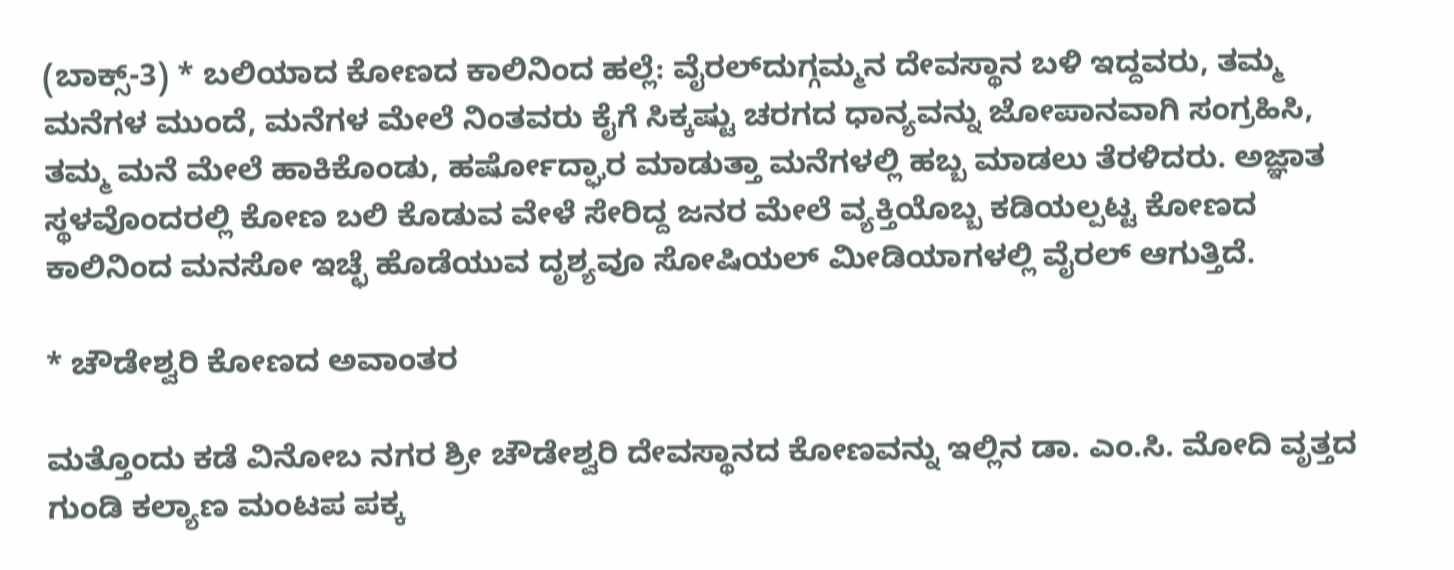(ಬಾಕ್ಸ್‌-3) * ಬಲಿಯಾದ ಕೋಣದ ಕಾಲಿನಿಂದ ಹಲ್ಲೆ: ವೈರಲ್‌ದುಗ್ಗಮ್ಮನ ದೇವಸ್ಥಾನ ಬಳಿ ಇದ್ದವರು, ತಮ್ಮ ಮನೆಗಳ ಮುಂದೆ, ಮನೆಗಳ ಮೇಲೆ ನಿಂತವರು ಕೈಗೆ ಸಿಕ್ಕಷ್ಟು ಚರಗದ ಧಾನ್ಯವನ್ನು ಜೋಪಾನವಾಗಿ ಸಂಗ್ರಹಿಸಿ, ತಮ್ಮ ಮನೆ ಮೇಲೆ ಹಾಕಿಕೊಂಡು, ಹರ್ಷೋದ್ಘಾರ ಮಾಡುತ್ತಾ ಮನೆಗಳಲ್ಲಿ ಹಬ್ಬ ಮಾಡಲು ತೆರಳಿದರು. ಅಜ್ಞಾತ ಸ್ಥಳ‍ವೊಂದರಲ್ಲಿ ಕೋಣ ಬಲಿ ಕೊಡುವ ವೇಳೆ ಸೇರಿದ್ದ ಜನರ ಮೇಲೆ ವ್ಯಕ್ತಿಯೊಬ್ಬ ಕಡಿಯಲ್ಪಟ್ಟ ಕೋಣದ ಕಾಲಿನಿಂದ ಮನಸೋ ಇಚ್ಛೆ ಹೊಡೆಯುವ ದೃಶ್ಯವೂ ಸೋಷಿಯಲ್ ಮೀಡಿಯಾಗಳಲ್ಲಿ ವೈರಲ್ ಆಗುತ್ತಿದೆ.

* ಚೌಡೇಶ್ವರಿ ಕೋಣದ ಅವಾಂತರ

ಮತ್ತೊಂದು ಕಡೆ ವಿನೋಬ ನಗರ ಶ್ರೀ ಚೌಡೇಶ್ವರಿ ದೇವಸ್ಥಾನದ ಕೋಣವನ್ನು ಇಲ್ಲಿನ ಡಾ. ಎಂ.ಸಿ. ಮೋದಿ ವೃತ್ತದ ಗುಂಡಿ ಕಲ್ಯಾಣ ಮಂಟಪ ಪಕ್ಕ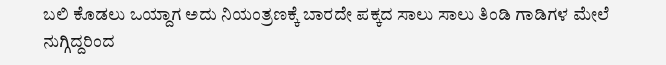ಬಲಿ ಕೊಡಲು ಒಯ್ದಾಗ ಅದು ನಿಯಂತ್ರಣಕ್ಕೆ ಬಾರದೇ ಪಕ್ಕದ ಸಾಲು ಸಾಲು ತಿಂಡಿ ಗಾಡಿಗಳ ಮೇಲೆ ನುಗ್ಗಿದ್ದರಿಂದ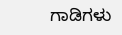ಗಾಡಿಗಳು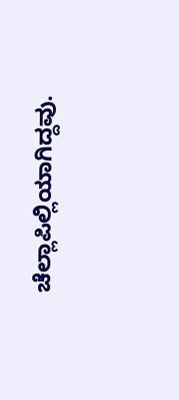ಚೆಲ್ಲಾಪಿಲ್ಲಿಯಾಗಿದ್ದವು.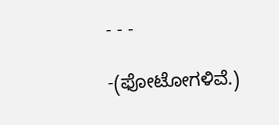- - -

-(ಫೋಟೋಗಳಿವೆ.)